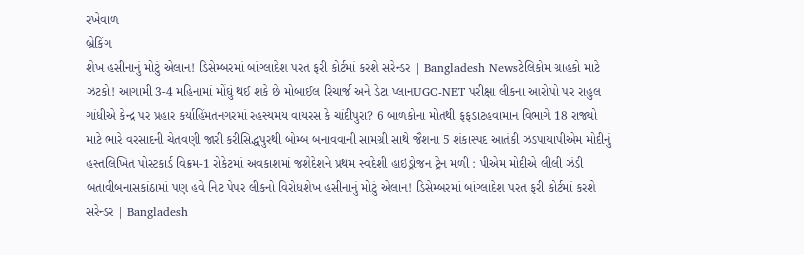રખેવાળ
બ્રેકિંગ
શેખ હસીનાનું મોટું એલાન! ડિસેમ્બરમાં બાંગ્લાદેશ પરત ફરી કોર્ટમાં કરશે સરેન્ડર | Bangladesh Newsટેલિકોમ ગ્રાહકો માટે ઝટકો! આગામી 3-4 મહિનામાં મોંઘું થઈ શકે છે મોબાઈલ રિચાર્જ અને ડેટા પ્લાનUGC-NET પરીક્ષા લીકના આરોપો પર રાહુલ ગાંધીએ કેન્દ્ર પર પ્રહાર કર્યાહિંમતનગરમાં રહસ્યમય વાયરસ કે ચાંદીપુરા? 6 બાળકોના મોતથી ફફડાટહવામાન વિભાગે 18 રાજ્યો માટે ભારે વરસાદની ચેતવણી જારી કરીસિદ્ધપુરથી બોમ્બ બનાવવાની સામગ્રી સાથે જૈશના 5 શંકાસ્પદ આતંકી ઝડપાયાપીએમ મોદીનું હસ્તલિખિત પોસ્ટકાર્ડ વિક્રમ-1 રોકેટમાં અવકાશમાં જશેદેશને પ્રથમ સ્વદેશી હાઇડ્રોજન ટ્રેન મળી : પીએમ મોદીએ લીલી ઝંડી બતાવીબનાસકાંઠામાં પણ હવે નિટ પેપર લીકનો વિરોધશેખ હસીનાનું મોટું એલાન! ડિસેમ્બરમાં બાંગ્લાદેશ પરત ફરી કોર્ટમાં કરશે સરેન્ડર | Bangladesh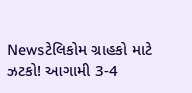Newsટેલિકોમ ગ્રાહકો માટે ઝટકો! આગામી 3-4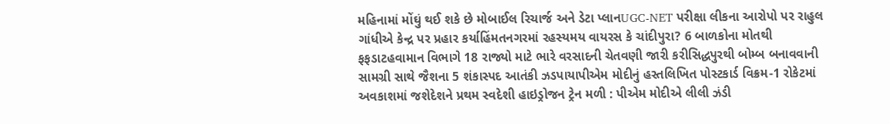મહિનામાં મોંઘું થઈ શકે છે મોબાઈલ રિચાર્જ અને ડેટા પ્લાનUGC-NET પરીક્ષા લીકના આરોપો પર રાહુલ ગાંધીએ કેન્દ્ર પર પ્રહાર કર્યાહિંમતનગરમાં રહસ્યમય વાયરસ કે ચાંદીપુરા? 6 બાળકોના મોતથી ફફડાટહવામાન વિભાગે 18 રાજ્યો માટે ભારે વરસાદની ચેતવણી જારી કરીસિદ્ધપુરથી બોમ્બ બનાવવાની સામગ્રી સાથે જૈશના 5 શંકાસ્પદ આતંકી ઝડપાયાપીએમ મોદીનું હસ્તલિખિત પોસ્ટકાર્ડ વિક્રમ-1 રોકેટમાં અવકાશમાં જશેદેશને પ્રથમ સ્વદેશી હાઇડ્રોજન ટ્રેન મળી : પીએમ મોદીએ લીલી ઝંડી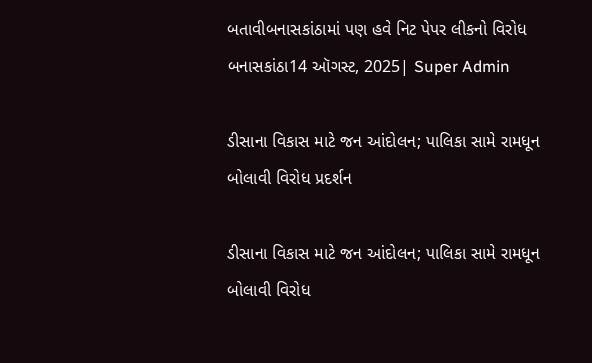બતાવીબનાસકાંઠામાં પણ હવે નિટ પેપર લીકનો વિરોધ
બનાસકાંઠા14 ઑગસ્ટ, 2025| Super Admin

ડીસાના વિકાસ માટે જન આંદોલન; પાલિકા સામે રામધૂન બોલાવી વિરોધ પ્રદર્શન

ડીસાના વિકાસ માટે જન આંદોલન; પાલિકા સામે રામધૂન બોલાવી વિરોધ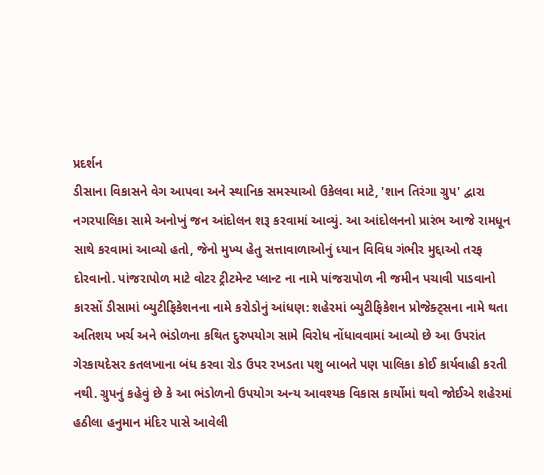પ્રદર્શન
ડીસાના વિકાસને વેગ આપવા અને સ્થાનિક સમસ્યાઓ ઉકેલવા માટે, 'શાન તિરંગા ગ્રુપ' દ્વારા નગરપાલિકા સામે અનોખું જન આંદોલન શરૂ કરવામાં આવ્યું. આ આંદોલનનો પ્રારંભ આજે રામધૂન સાથે કરવામાં આવ્યો હતો, જેનો મુખ્ય હેતુ સત્તાવાળાઓનું ધ્યાન વિવિધ ગંભીર મુદ્દાઓ તરફ દોરવાનો. પાંજરાપોળ માટે વોટર ટ્રીટમેન્ટ પ્લાન્ટ ના નામે પાંજરાપોળ ની જમીન પચાવી પાડવાનો કારસોં ડીસામાં બ્યુટીફિકેશનના નામે કરોડોનું આંધણ: શહેરમાં બ્યુટીફિકેશન પ્રોજેક્ટ્સના નામે થતા અતિશય ખર્ચ અને ભંડોળના કથિત દુરુપયોગ સામે વિરોધ નોંધાવવામાં આવ્યો છે આ ઉપરાંત ગેરકાયદેસર કતલખાના બંધ કરવા રોડ ઉપર રખડતા પશુ બાબતે પણ પાલિકા કોઈ કાર્યવાહી કરતી નથી. ગ્રુપનું કહેવું છે કે આ ભંડોળનો ઉપયોગ અન્ય આવશ્યક વિકાસ કાર્યોમાં થવો જોઈએ શહેરમાં હઠીલા હનુમાન મંદિર પાસે આવેલી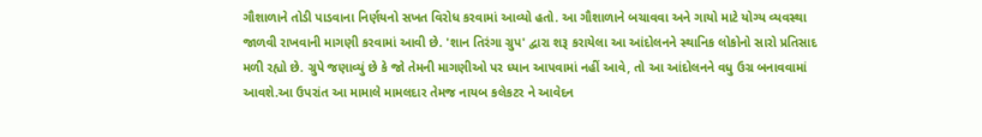ગૌશાળાને તોડી પાડવાના નિર્ણયનો સખત વિરોધ કરવામાં આવ્યો હતો. આ ગૌશાળાને બચાવવા અને ગાયો માટે યોગ્ય વ્યવસ્થા જાળવી રાખવાની માગણી કરવામાં આવી છે. 'શાન તિરંગા ગ્રુપ' દ્વારા શરૂ કરાયેલા આ આંદોલનને સ્થાનિક લોકોનો સારો પ્રતિસાદ મળી રહ્યો છે. ગ્રુપે જણાવ્યું છે કે જો તેમની માગણીઓ પર ધ્યાન આપવામાં નહીં આવે, તો આ આંદોલનને વધુ ઉગ્ર બનાવવામાં આવશે.આ ઉપરાંત આ મામાલે મામલદાર તેમજ નાયબ કલેકટર ને આવેદન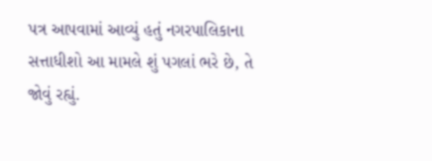પત્ર આપવામાં આવ્યું હતું નગરપાલિકાના સત્તાધીશો આ મામલે શું પગલાં ભરે છે, તે જોવું રહ્યું.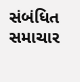સંબંધિત સમાચાર